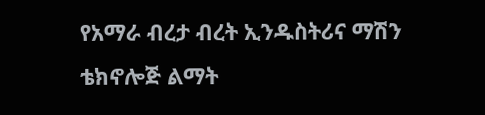የአማራ ብረታ ብረት ኢንዱስትሪና ማሽን ቴክኖሎጅ ልማት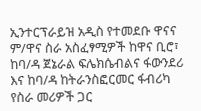ኢንተርፕራይዝ አዲስ የተመደቡ ዋናና ም/ዋና ስራ አስፈፃሚዎች ከዋና ቢሮ፣ ከባ/ዳ ጀኔራል ፍሌክሴብልና ፋውንደሪ እና ከባ/ዳ ከትራንስፎርመር ፋብሪካ የስራ መሪዎች ጋር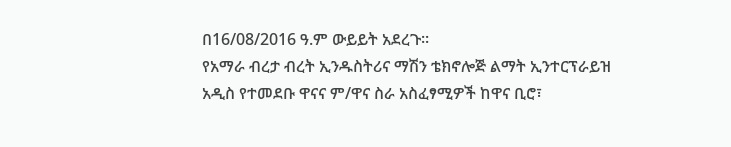በ16/08/2016 ዓ.ም ውይይት አደረጉ፡፡
የአማራ ብረታ ብረት ኢንዱስትሪና ማሽን ቴክኖሎጅ ልማት ኢንተርፕራይዝ አዲስ የተመደቡ ዋናና ም/ዋና ስራ አስፈፃሚዎች ከዋና ቢሮ፣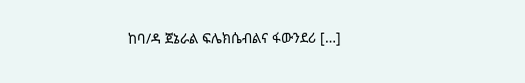ከባ/ዳ ጀኔራል ፍሌክሴብልና ፋውንደሪ […]